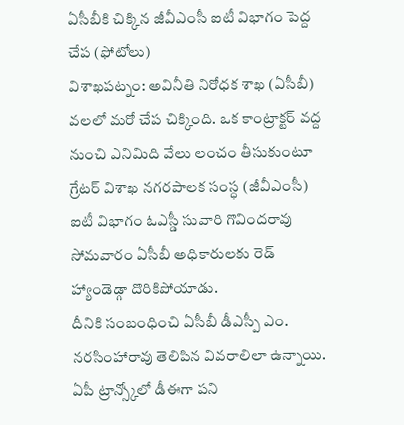ఏసీబీకి చిక్కిన జీవీఎంసీ ఐటీ విభాగం పెద్ద చేప (ఫోటోలు)
విశాఖపట్నం: అవినీతి నిరోధక శాఖ (ఏసీబీ) వలలో మరో చేప చిక్కింది. ఒక కాంట్రాక్టర్ వద్ద నుంచి ఎనిమిది వేలు లంచం తీసుకుంటూ గ్రేటర్ విశాఖ నగరపాలక సంస్ధ (జీవీఎంసీ) ఐటీ విభాగం ఓఎస్డీ సువారి గొవిందరావు సోమవారం ఏసీబీ అధికారులకు రెడ్ హ్యాండెడ్గా దొరికిపోయాడు.
దీనికి సంబంధించి ఏసీబీ డీఎస్పీ ఎం. నరసింహారావు తెలిపిన వివరాలిలా ఉన్నాయి. ఏపీ ట్రాన్స్కోలో డీఈగా పని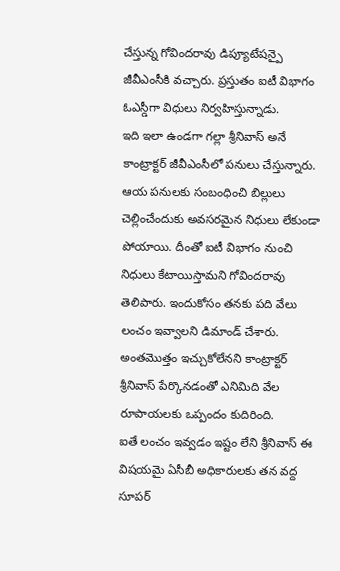చేస్తున్న గోవిందరావు డిప్యూటేషన్పై జీవీఎంసీకి వచ్చారు. ప్రస్తుతం ఐటీ విభాగం ఓఎస్డీగా విధులు నిర్వహిస్తున్నాడు.
ఇది ఇలా ఉండగా గల్లా శ్రీనివాస్ అనే కాంట్రాక్టర్ జీవీఎంసీలో పనులు చేస్తున్నారు. ఆయ పనులకు సంబంధించి బిల్లులు చెల్లించేందుకు అవసరమైన నిధులు లేకుండా పోయాయి. దీంతో ఐటీ విభాగం నుంచి నిధులు కేటాయిస్తామని గోవిందరావు తెలిపారు. ఇందుకోసం తనకు పది వేలు లంచం ఇవ్వాలని డిమాండ్ చేశారు. అంతమొత్తం ఇచ్చుకోలేనని కాంట్రాక్టర్ శ్రీనివాస్ పేర్కొనడంతో ఎనిమిది వేల రూపాయలకు ఒప్పందం కుదిరింది.
ఐతే లంచం ఇవ్వడం ఇష్టం లేని శ్రీనివాస్ ఈ విషయమై ఏసీబీ అధికారులకు తన వద్ద సూపర్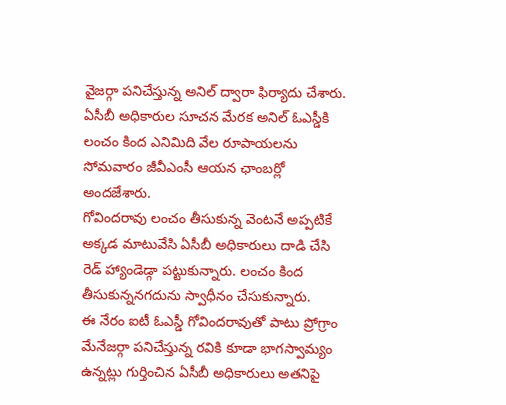వైజర్గా పనిచేస్తున్న అనిల్ ద్వారా ఫిర్యాదు చేశారు. ఏసీబీ అధికారుల సూచన మేరక అనిల్ ఓఎస్డీకి లంచం కింద ఎనిమిది వేల రూపాయలను సోమవారం జీవీఎంసీ ఆయన ఛాంబర్లో అందజేశారు.
గోవిందరావు లంచం తీసుకున్న వెంటనే అప్పటికే అక్కడ మాటువేసి ఏసీబీ అధికారులు దాడి చేసి రెడ్ హ్యాండెడ్గా పట్టుకున్నారు. లంచం కింద తీసుకున్ననగదును స్వాధీనం చేసుకున్నారు.
ఈ నేరం ఐటీ ఓఎస్డీ గోవిందరావుతో పాటు ప్రోగ్రాం మేనేజర్గా పనిచేస్తున్న రవికి కూడా భాగస్వామ్యం ఉన్నట్లు గుర్తించిన ఏసీబీ అధికారులు అతనిపై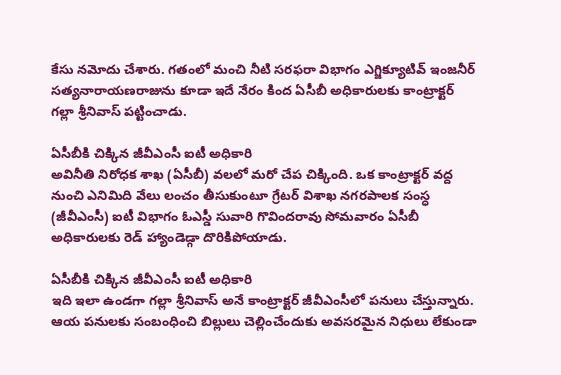కేసు నమోదు చేశారు. గతంలో మంచి నీటి సరఫరా విభాగం ఎగ్జిక్యూటివ్ ఇంజనీర్ సత్యనారాయణరాజును కూడా ఇదే నేరం కింద ఏసీబీ అధికారులకు కాంట్రాక్టర్ గల్లా శ్రీనివాస్ పట్టించాడు.

ఏసీబీకి చిక్కిన జీవీఎంసీ ఐటీ అధికారి
అవినీతి నిరోధక శాఖ (ఏసీబీ) వలలో మరో చేప చిక్కింది. ఒక కాంట్రాక్టర్ వద్ద నుంచి ఎనిమిది వేలు లంచం తీసుకుంటూ గ్రేటర్ విశాఖ నగరపాలక సంస్ధ (జీవీఎంసీ) ఐటీ విభాగం ఓఎస్డీ సువారి గొవిందరావు సోమవారం ఏసీబీ అధికారులకు రెడ్ హ్యాండెడ్గా దొరికిపోయాడు.

ఏసీబీకి చిక్కిన జీవీఎంసీ ఐటీ అధికారి
ఇది ఇలా ఉండగా గల్లా శ్రీనివాస్ అనే కాంట్రాక్టర్ జీవీఎంసీలో పనులు చేస్తున్నారు. ఆయ పనులకు సంబంధించి బిల్లులు చెల్లించేందుకు అవసరమైన నిధులు లేకుండా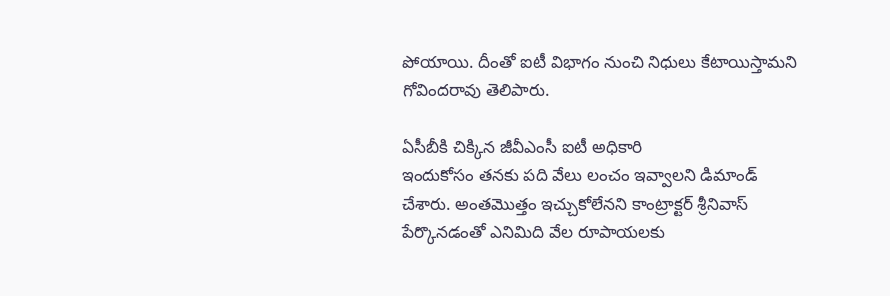పోయాయి. దీంతో ఐటీ విభాగం నుంచి నిధులు కేటాయిస్తామని గోవిందరావు తెలిపారు.

ఏసీబీకి చిక్కిన జీవీఎంసీ ఐటీ అధికారి
ఇందుకోసం తనకు పది వేలు లంచం ఇవ్వాలని డిమాండ్ చేశారు. అంతమొత్తం ఇచ్చుకోలేనని కాంట్రాక్టర్ శ్రీనివాస్ పేర్కొనడంతో ఎనిమిది వేల రూపాయలకు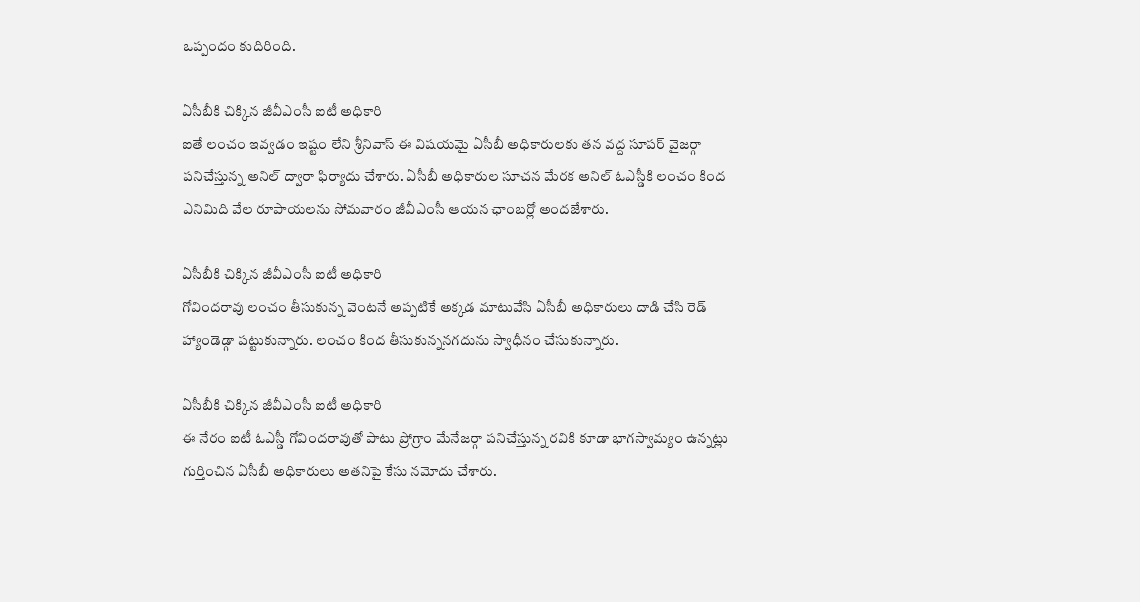ఒప్పందం కుదిరింది.

ఏసీబీకి చిక్కిన జీవీఎంసీ ఐటీ అధికారి
ఐతే లంచం ఇవ్వడం ఇష్టం లేని శ్రీనివాస్ ఈ విషయమై ఏసీబీ అధికారులకు తన వద్ద సూపర్ వైజర్గా పనిచేస్తున్న అనిల్ ద్వారా ఫిర్యాదు చేశారు. ఏసీబీ అధికారుల సూచన మేరక అనిల్ ఓఎస్డీకి లంచం కింద ఎనిమిది వేల రూపాయలను సోమవారం జీవీఎంసీ ఆయన ఛాంబర్లో అందజేశారు.

ఏసీబీకి చిక్కిన జీవీఎంసీ ఐటీ అధికారి
గోవిందరావు లంచం తీసుకున్న వెంటనే అప్పటికే అక్కడ మాటువేసి ఏసీబీ అధికారులు దాడి చేసి రెడ్ హ్యాండెడ్గా పట్టుకున్నారు. లంచం కింద తీసుకున్ననగదును స్వాధీనం చేసుకున్నారు.

ఏసీబీకి చిక్కిన జీవీఎంసీ ఐటీ అధికారి
ఈ నేరం ఐటీ ఓఎస్డీ గోవిందరావుతో పాటు ప్రోగ్రాం మేనేజర్గా పనిచేస్తున్న రవికి కూడా భాగస్వామ్యం ఉన్నట్లు గుర్తించిన ఏసీబీ అధికారులు అతనిపై కేసు నమోదు చేశారు.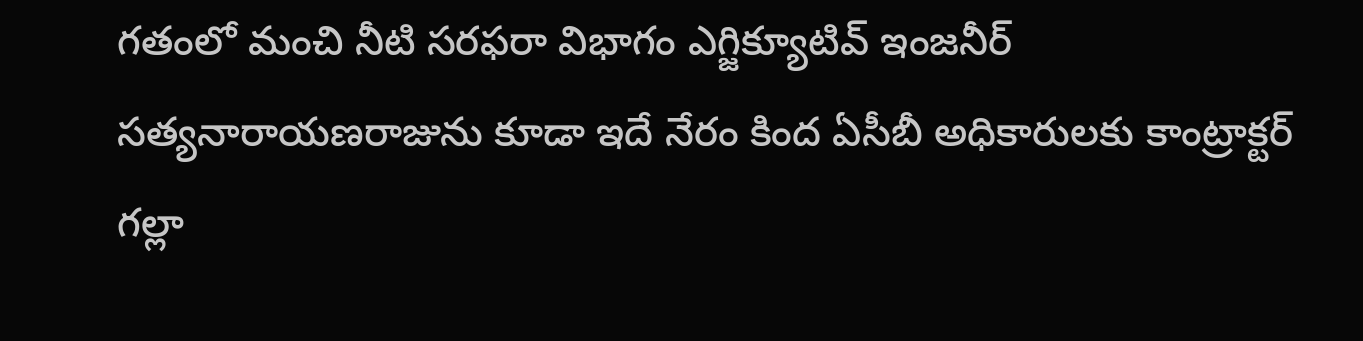గతంలో మంచి నీటి సరఫరా విభాగం ఎగ్జిక్యూటివ్ ఇంజనీర్ సత్యనారాయణరాజును కూడా ఇదే నేరం కింద ఏసీబీ అధికారులకు కాంట్రాక్టర్ గల్లా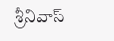శ్రీనివాస్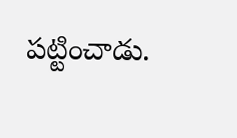పట్టించాడు.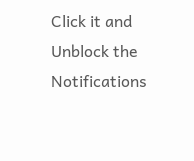Click it and Unblock the Notifications